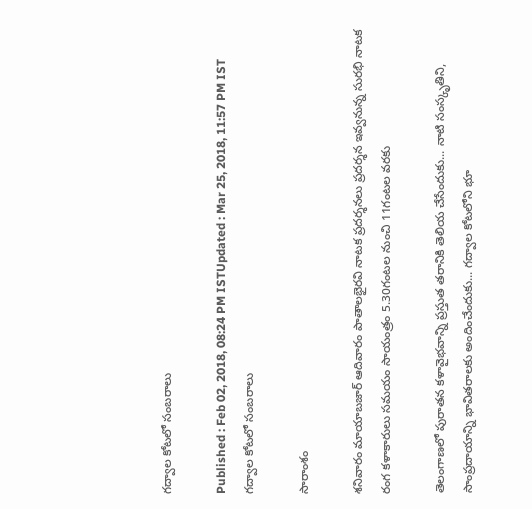గద్వాల కోటలో సంబరాలు

Published : Feb 02, 2018, 08:24 PM ISTUpdated : Mar 25, 2018, 11:57 PM IST
గద్వాల కోటలో సంబరాలు

సారాంశం

శనివారం మాయాబజార్ ఆదివారం పాతాలభైరవి నాటక ప్రదర్శనలు ప్రదర్శన ఇవ్వనున్న సురభి నాటక రంగ కళాకారులు సమయం సాయంత్రం 5.30గంటల నుంచి 11గంటల వరకు

తెలంగాణలో పురాతన కళావైభవాన్ని ప్రస్తుత తరానికి తెలియ చేసేందుకు... నాటి సంస్కృతిని, సాంప్రదాయాన్ని భావితరాలకు అందించేందుకు... గద్వాల కోటలోని భూ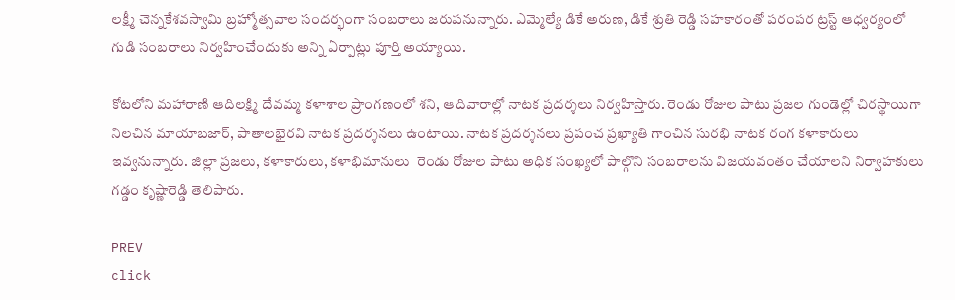లక్ష్మీ చెన్నకేశవస్వామి బ్రహ్మోత్సవాల సందర్భంగా సంబరాలు జరుపనున్నారు. ఎమ్మెల్యే డికే అరుణ, డికే శ్రుతి రెడ్డి సహకారంతో పరంపర ట్రస్ట్ ఆధ్వర్యంలో గుడి సంబరాలు నిర్వహించేందుకు అన్ని ఏర్పాట్లు పూర్తి అయ్యాయి.

కోటలోని మహారాణి ఆదిలక్ష్మి దేవమ్మ కళాశాల ప్రాంగణంలో శని, ఆదివారాల్లో నాటక ప్రదర్శలు నిర్వహిస్తారు. రెండు రోజుల పాటు ప్రజల గుండెల్లో చిరస్థాయిగా నిలచిన మాయాబజార్, పాతాలభైరవి నాటక ప్రదర్శనలు ఉంటాయి. నాటక ప్రదర్శనలు ప్రపంచ ప్రఖ్యాతి గాంచిన సురభి నాటక రంగ కళాకారులు ఇవ్వనున్నారు. జిల్లా ప్రజలు, కళాకారులు, కళాభిమానులు  రెండు రోజుల పాటు అధిక సంఖ్యలో పాల్గొని సంబరాలను విజయవంతం చేయాలని నిర్వాహకులు గడ్డం కృష్ణారెడ్డి తెలిపారు.

PREV
click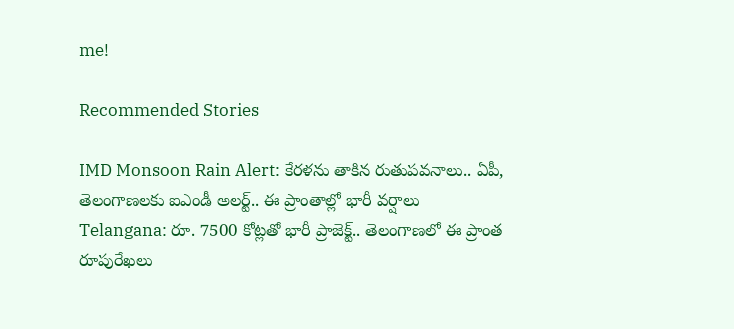me!

Recommended Stories

IMD Monsoon Rain Alert: కేరళను తాకిన రుతుపవనాలు.. ఏపీ, తెలంగాణలకు ఐఎండీ అలర్ట్.. ఈ ప్రాంతాల్లో భారీ వర్షాలు
Telangana: రూ. 7500 కోట్లతో భారీ ప్రాజెక్ట్.. తెలంగాణలో ఈ ప్రాంత రూపురేఖలు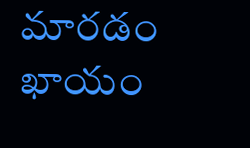మారడం ఖాయం